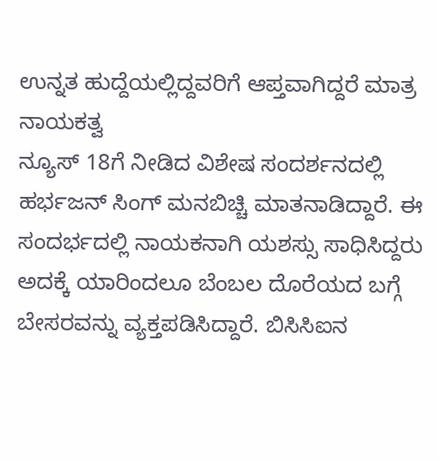ಉನ್ನತ ಹುದ್ದೆಯಲ್ಲಿದ್ದವರಿಗೆ ಆಪ್ತವಾಗಿದ್ದರೆ ಮಾತ್ರ ನಾಯಕತ್ವ
ನ್ಯೂಸ್ 18ಗೆ ನೀಡಿದ ವಿಶೇಷ ಸಂದರ್ಶನದಲ್ಲಿ ಹರ್ಭಜನ್ ಸಿಂಗ್ ಮನಬಿಚ್ಚಿ ಮಾತನಾಡಿದ್ದಾರೆ. ಈ ಸಂದರ್ಭದಲ್ಲಿ ನಾಯಕನಾಗಿ ಯಶಸ್ಸು ಸಾಧಿಸಿದ್ದರು ಅದಕ್ಕೆ ಯಾರಿಂದಲೂ ಬೆಂಬಲ ದೊರೆಯದ ಬಗ್ಗೆ ಬೇಸರವನ್ನು ವ್ಯಕ್ತಪಡಿಸಿದ್ದಾರೆ. ಬಿಸಿಸಿಐನ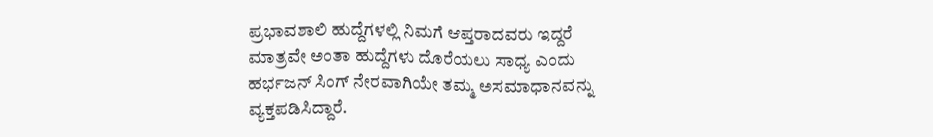ಪ್ರಭಾವಶಾಲಿ ಹುದ್ದೆಗಳಲ್ಲಿ ನಿಮಗೆ ಆಪ್ತರಾದವರು ಇದ್ದರೆ ಮಾತ್ರವೇ ಅಂತಾ ಹುದ್ದೆಗಳು ದೊರೆಯಲು ಸಾಧ್ಯ ಎಂದು ಹರ್ಭಜನ್ ಸಿಂಗ್ ನೇರವಾಗಿಯೇ ತಮ್ಮ ಅಸಮಾಧಾನವನ್ನು ವ್ಯಕ್ತಪಡಿಸಿದ್ದಾರೆ.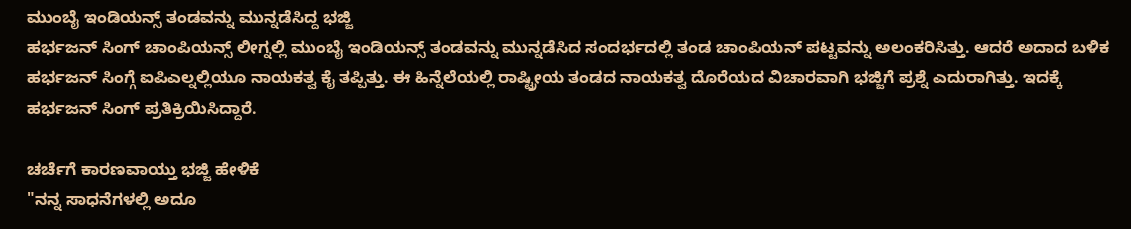ಮುಂಬೈ ಇಂಡಿಯನ್ಸ್ ತಂಡವನ್ನು ಮುನ್ನಡೆಸಿದ್ದ ಭಜ್ಜಿ
ಹರ್ಭಜನ್ ಸಿಂಗ್ ಚಾಂಪಿಯನ್ಸ್ ಲೀಗ್ನಲ್ಲಿ ಮುಂಬೈ ಇಂಡಿಯನ್ಸ್ ತಂಡವನ್ನು ಮುನ್ನಡೆಸಿದ ಸಂದರ್ಭದಲ್ಲಿ ತಂಡ ಚಾಂಪಿಯನ್ ಪಟ್ಟವನ್ನು ಅಲಂಕರಿಸಿತ್ತು. ಆದರೆ ಅದಾದ ಬಳಿಕ ಹರ್ಭಜನ್ ಸಿಂಗ್ಗೆ ಐಪಿಎಲ್ನಲ್ಲಿಯೂ ನಾಯಕತ್ವ ಕೈ ತಪ್ಪಿತ್ತು. ಈ ಹಿನ್ನೆಲೆಯಲ್ಲಿ ರಾಷ್ಟ್ರೀಯ ತಂಡದ ನಾಯಕತ್ವ ದೊರೆಯದ ವಿಚಾರವಾಗಿ ಭಜ್ಜಿಗೆ ಪ್ರಶ್ನೆ ಎದುರಾಗಿತ್ತು. ಇದಕ್ಕೆ ಹರ್ಭಜನ್ ಸಿಂಗ್ ಪ್ರತಿಕ್ರಿಯಿಸಿದ್ದಾರೆ.

ಚರ್ಚೆಗೆ ಕಾರಣವಾಯ್ತು ಭಜ್ಜಿ ಹೇಳಿಕೆ
"ನನ್ನ ಸಾಧನೆಗಳಲ್ಲಿ ಅದೂ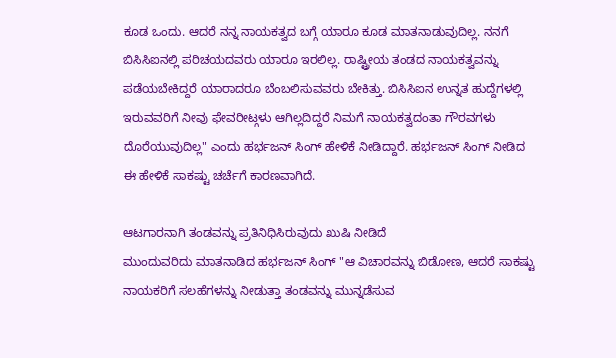ಕೂಡ ಒಂದು. ಆದರೆ ನನ್ನ ನಾಯಕತ್ವದ ಬಗ್ಗೆ ಯಾರೂ ಕೂಡ ಮಾತನಾಡುವುದಿಲ್ಲ. ನನಗೆ ಬಿಸಿಸಿಐನಲ್ಲಿ ಪರಿಚಯದವರು ಯಾರೂ ಇರಲಿಲ್ಲ. ರಾಷ್ಟ್ರೀಯ ತಂಡದ ನಾಯಕತ್ವವನ್ನು ಪಡೆಯಬೇಕಿದ್ದರೆ ಯಾರಾದರೂ ಬೆಂಬಲಿಸುವವರು ಬೇಕಿತ್ತು. ಬಿಸಿಸಿಐನ ಉನ್ನತ ಹುದ್ದೆಗಳಲ್ಲಿ ಇರುವವರಿಗೆ ನೀವು ಫೇವರೀಟ್ಗಳು ಆಗಿಲ್ಲದಿದ್ದರೆ ನಿಮಗೆ ನಾಯಕತ್ವದಂತಾ ಗೌರವಗಳು ದೊರೆಯುವುದಿಲ್ಲ" ಎಂದು ಹರ್ಭಜನ್ ಸಿಂಗ್ ಹೇಳಿಕೆ ನೀಡಿದ್ದಾರೆ. ಹರ್ಭಜನ್ ಸಿಂಗ್ ನೀಡಿದ ಈ ಹೇಳಿಕೆ ಸಾಕಷ್ಟು ಚರ್ಚೆಗೆ ಕಾರಣವಾಗಿದೆ.

ಆಟಗಾರನಾಗಿ ತಂಡವನ್ನು ಪ್ರತಿನಿಧಿಸಿರುವುದು ಖುಷಿ ನೀಡಿದೆ
ಮುಂದುವರಿದು ಮಾತನಾಡಿದ ಹರ್ಭಜನ್ ಸಿಂಗ್ "ಆ ವಿಚಾರವನ್ನು ಬಿಡೋಣ, ಆದರೆ ಸಾಕಷ್ಟು ನಾಯಕರಿಗೆ ಸಲಹೆಗಳನ್ನು ನೀಡುತ್ತಾ ತಂಡವನ್ನು ಮುನ್ನಡೆಸುವ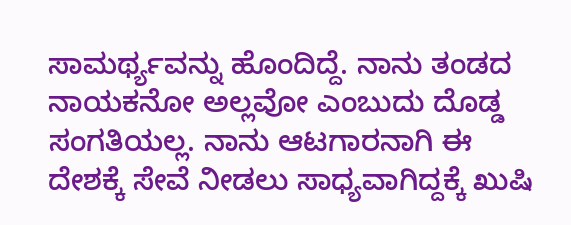ಸಾಮರ್ಥ್ಯವನ್ನು ಹೊಂದಿದ್ದೆ. ನಾನು ತಂಡದ ನಾಯಕನೋ ಅಲ್ಲವೋ ಎಂಬುದು ದೊಡ್ಡ ಸಂಗತಿಯಲ್ಲ. ನಾನು ಆಟಗಾರನಾಗಿ ಈ ದೇಶಕ್ಕೆ ಸೇವೆ ನೀಡಲು ಸಾಧ್ಯವಾಗಿದ್ದಕ್ಕೆ ಖುಷಿ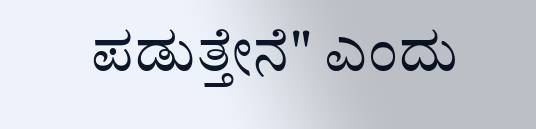ಪಡುತ್ತೇನೆ" ಎಂದು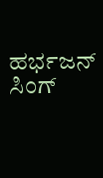ಹರ್ಭಜನ್ ಸಿಂಗ್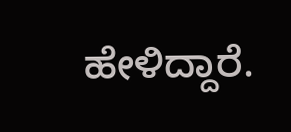ಹೇಳಿದ್ದಾರೆ.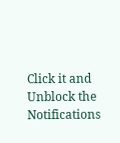Click it and Unblock the Notifications